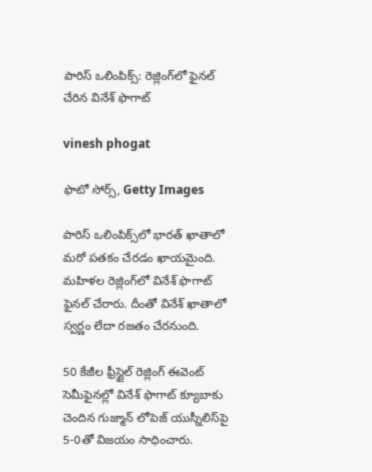పారిస్ ఒలింపిక్స్: రెజ్లింగ్‌లో ఫైనల్ చేరిన వినేశ్ ఫొగాట్

vinesh phogat

ఫొటో సోర్స్, Getty Images

పారిస్ ఒలింపిక్స్‌లో భారత్ ఖాతాలో మరో పతకం చేరడం ఖాయమైంది. మహిళల రెజ్లింగ్‌లో వినేశ్ ఫొగాట్ ఫైనల్ చేరారు. దీంతో వినేశ్ ఖాతాలో స్వర్ణం లేదా రజతం చేరనుంది.

50 కేజీల ఫ్రీస్టైల్ రెజ్లింగ్ ఈవెంట్‌ సెమీఫైనల్లో వినేశ్ ఫొగాట్ క్యూబాకు చెందిన గుజ్మాన్ లోపెజ్ యుస్నీలిస్‌పై 5-0తో విజయం సాధించారు.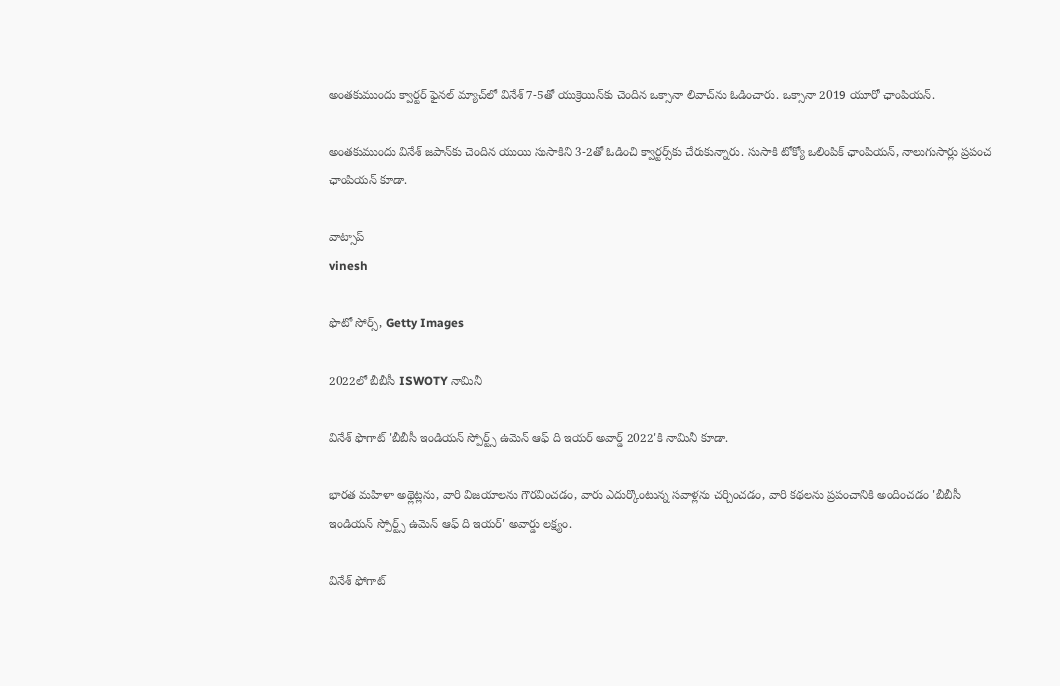అంతకుముందు క్వార్టర్ ఫైనల్ మ్యాచ్‌లో వినేశ్ 7-5తో యుక్రెయిన్‌కు చెందిన ఒక్సానా లివాచ్‌ను ఓడించారు. ఒక్సానా 2019 యూరో ఛాంపియన్.

అంతకుముందు వినేశ్ జపాన్‌కు చెందిన యుయి సుసాకిని 3-2తో ఓడించి క్వార్టర్స్‌కు చేరుకున్నారు. సుసాకి టోక్యో ఒలింపిక్ ఛాంపియన్, నాలుగుసార్లు ప్రపంచ ఛాంపియన్ కూడా.

వాట్సాప్
vinesh

ఫొటో సోర్స్, Getty Images

2022లో బీబీసీ ISWOTY నామినీ

వినేశ్ ఫొగాట్ 'బీబీసీ ఇండియన్ స్పోర్ట్స్ ఉమెన్ ఆఫ్ ది ఇయర్ అవార్డ్ 2022'కి నామినీ కూడా.

భారత మహిళా అథ్లెట్లను, వారి విజయాలను గౌరవించడం, వారు ఎదుర్కొంటున్న సవాళ్లను చర్చించడం, వారి కథలను ప్రపంచానికి అందించడం 'బీబీసీ ఇండియన్ స్పోర్ట్స్ ఉమెన్ ఆఫ్ ది ఇయర్' అవార్డు లక్ష్యం.

వినేశ్ ఫోగాట్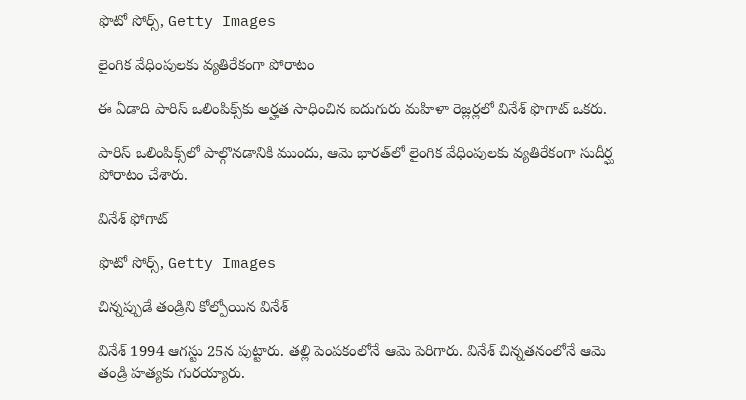ఫొటో సోర్స్, Getty Images

లైంగిక వేధింపులకు వ్యతిరేకంగా పోరాటం

ఈ ఏడాది పారిస్ ఒలింపిక్స్‌కు అర్హత సాధించిన ఐదుగురు మహిళా రెజ్లర్లలో వినేశ్ ఫొగాట్ ఒకరు.

పారిస్ ఒలింపిక్స్‌లో పాల్గొనడానికి ముందు, ఆమె భారత్‌లో లైంగిక వేధింపులకు వ్యతిరేకంగా సుదీర్ఘ పోరాటం చేశారు.

వినేశ్ ఫోగాట్

ఫొటో సోర్స్, Getty Images

చిన్నప్పుడే తండ్రిని కోల్పోయిన వినేశ్

వినేశ్ 1994 ఆగస్టు 25న పుట్టారు. తల్లి పెంపకంలోనే ఆమె పెరిగారు. వినేశ్ చిన్నతనంలోనే ఆమె తండ్రి హత్యకు గురయ్యారు.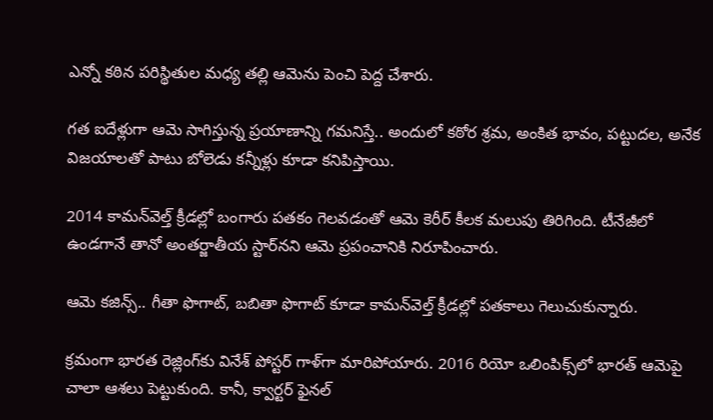ఎన్నో కఠిన పరిస్థితుల మధ్య తల్లి ఆమెను పెంచి పెద్ద చేశారు.

గత ఐదేళ్లుగా ఆమె సాగిస్తున్న ప్రయాణాన్ని గమనిస్తే.. అందులో కఠోర శ్రమ, అంకిత భావం, పట్టుదల, అనేక విజయాలతో పాటు బోలెడు కన్నీళ్లు కూడా కనిపిస్తాయి.

2014 కామన్‌వెల్త్ క్రీడల్లో బంగారు పతకం గెలవడంతో ఆమె కెరీర్ కీలక మలుపు తిరిగింది. టీనేజీలో ఉండగానే తానో అంతర్జాతీయ స్టార్‌నని ఆమె ప్రపంచానికి నిరూపించారు.

ఆమె కజిన్స్.. గీతా ఫొగాట్, బబితా ఫొగాట్ కూడా కామన్‌వెల్త్ క్రీడల్లో పతకాలు గెలుచుకున్నారు.

క్రమంగా భారత రెజ్లింగ్‌కు వినేశ్ పోస్టర్ గాళ్‌గా మారిపోయారు. 2016 రియో ఒలింపిక్స్‌లో భారత్ ఆమెపై చాలా ఆశలు పెట్టుకుంది. కానీ, క్వార్టర్ ఫైనల్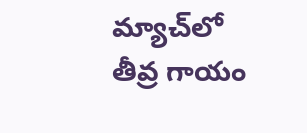మ్యాచ్‌లో తీవ్ర గాయం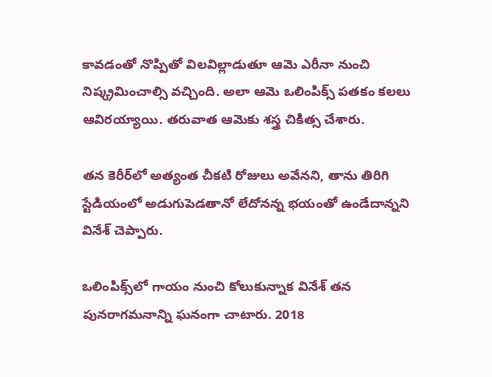కావడంతో నొప్పితో విలవిల్లాడుతూ ఆమె ఎరీనా నుంచి నిష్క్రమించాల్సి వచ్చింది. అలా ఆమె ఒలింపిక్స్ పతకం కలలు ఆవిరయ్యాయి. తరువాత ఆమెకు శస్త్ర చికిత్స చేశారు.

తన కెరీర్‌లో అత్యంత చీకటి రోజులు అవేనని, తాను తిరిగి స్టేడియంలో అడుగుపెడతానో లేదోనన్న భయంతో ఉండేదాన్నని వినేశ్ చెప్పారు.

ఒలింపిక్స్‌లో గాయం నుంచి కోలుకున్నాక వినేశ్ తన పునరాగమనాన్ని ఘనంగా చాటారు. 2018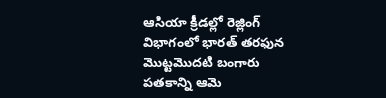ఆసియా క్రీడల్లో రెజ్లింగ్ విభాగంలో భారత్ తరఫున మొట్టమొదటి బంగారు పతకాన్ని ఆమె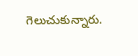గెలుచుకున్నారు.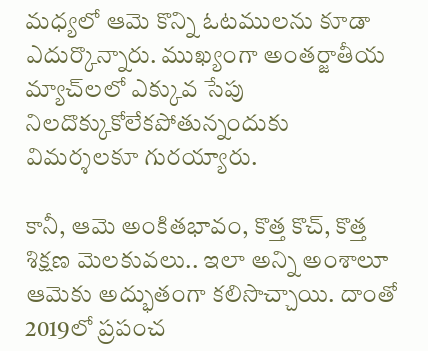మధ్యలో ఆమె కొన్ని ఓటములను కూడా ఎదుర్కొన్నారు. ముఖ్యంగా అంతర్జాతీయ మ్యాచ్‌లలో ఎక్కువ సేపు నిలదొక్కుకోలేకపోతున్నందుకు విమర్శలకూ గురయ్యారు.

కానీ, ఆమె అంకితభావం, కొత్త కొచ్, కొత్త శిక్షణ మెలకువలు.. ఇలా అన్ని అంశాలూ ఆమెకు అద్భుతంగా కలిసొచ్చాయి. దాంతో 2019లో ప్రపంచ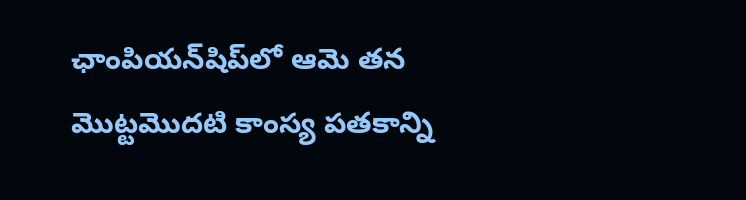ఛాంపియన్‌షిప్‌లో ఆమె తన మొట్టమొదటి కాంస్య పతకాన్ని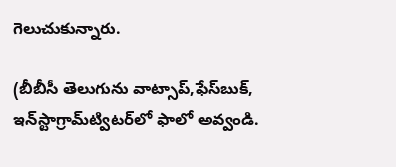గెలుచుకున్నారు.

(బీబీసీ తెలుగును వాట్సాప్‌,ఫేస్‌బుక్, ఇన్‌స్టాగ్రామ్‌ట్విటర్‌లో ఫాలో అవ్వండి.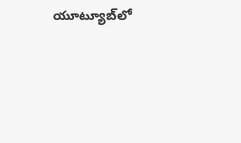యూట్యూబ్‌లో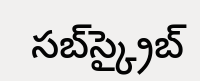సబ్‌స్క్రైబ్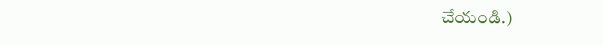చేయండి.)